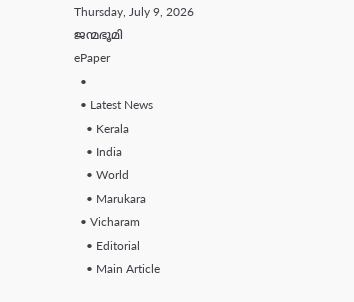Thursday, July 9, 2026
ജന്മഭൂമി
ePaper
  •
  • Latest News
    • Kerala
    • India
    • World
    • Marukara
  • Vicharam
    • Editorial
    • Main Article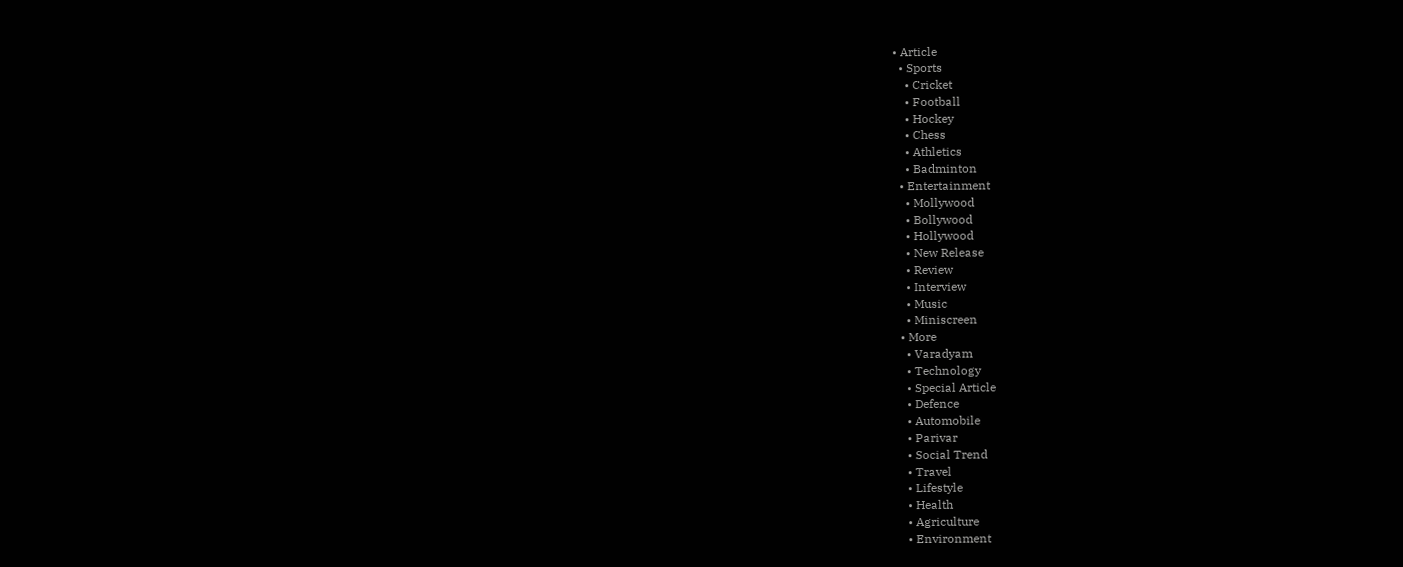• Article
  • Sports
    • Cricket
    • Football
    • Hockey
    • Chess
    • Athletics
    • Badminton
  • Entertainment
    • Mollywood
    • Bollywood
    • Hollywood
    • New Release
    • Review
    • Interview
    • Music
    • Miniscreen
  • More
    • Varadyam
    • Technology
    • Special Article
    • Defence
    • Automobile
    • Parivar
    • Social Trend
    • Travel
    • Lifestyle
    • Health
    • Agriculture
    • Environment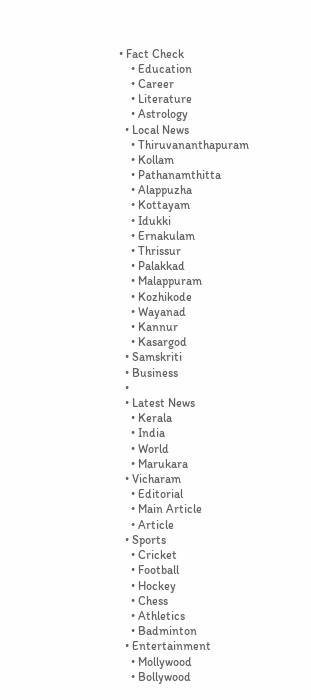• Fact Check
    • Education
    • Career
    • Literature
    • Astrology
  • Local News
    • Thiruvananthapuram
    • Kollam
    • Pathanamthitta
    • Alappuzha
    • Kottayam
    • Idukki
    • Ernakulam
    • Thrissur
    • Palakkad
    • Malappuram
    • Kozhikode
    • Wayanad
    • Kannur
    • Kasargod
  • Samskriti
  • Business
  •
  • Latest News
    • Kerala
    • India
    • World
    • Marukara
  • Vicharam
    • Editorial
    • Main Article
    • Article
  • Sports
    • Cricket
    • Football
    • Hockey
    • Chess
    • Athletics
    • Badminton
  • Entertainment
    • Mollywood
    • Bollywood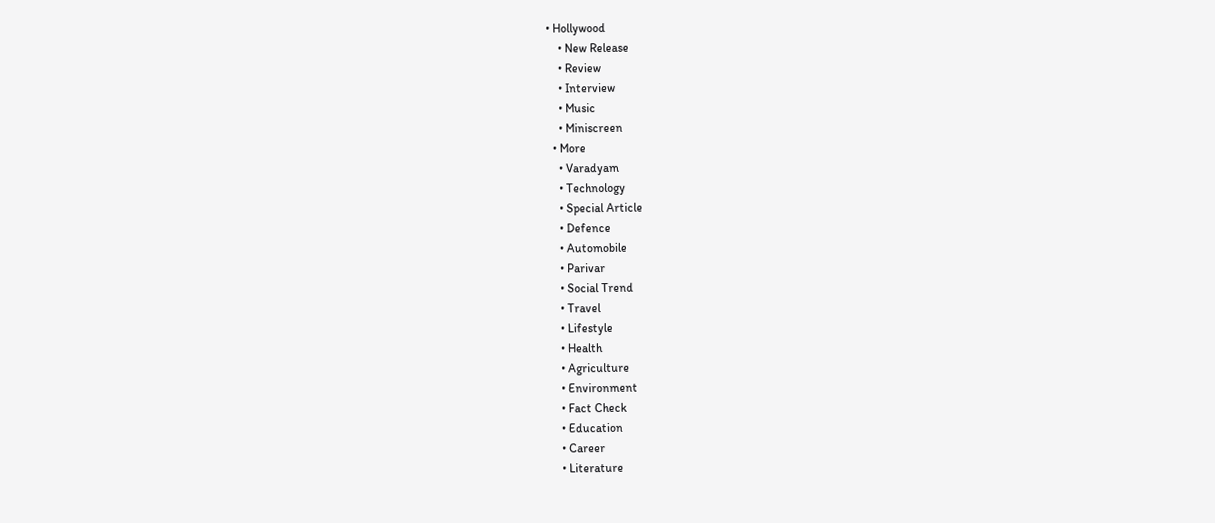• Hollywood
    • New Release
    • Review
    • Interview
    • Music
    • Miniscreen
  • More
    • Varadyam
    • Technology
    • Special Article
    • Defence
    • Automobile
    • Parivar
    • Social Trend
    • Travel
    • Lifestyle
    • Health
    • Agriculture
    • Environment
    • Fact Check
    • Education
    • Career
    • Literature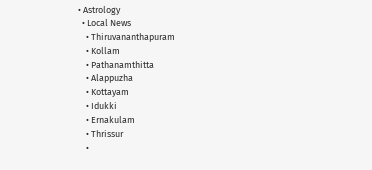• Astrology
  • Local News
    • Thiruvananthapuram
    • Kollam
    • Pathanamthitta
    • Alappuzha
    • Kottayam
    • Idukki
    • Ernakulam
    • Thrissur
    •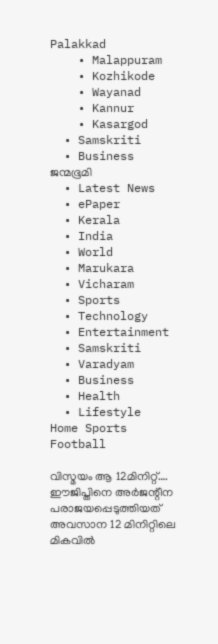Palakkad
    • Malappuram
    • Kozhikode
    • Wayanad
    • Kannur
    • Kasargod
  • Samskriti
  • Business
ജന്മഭൂമി
  • Latest News
  • ePaper
  • Kerala
  • India
  • World
  • Marukara
  • Vicharam
  • Sports
  • Technology
  • Entertainment
  • Samskriti
  • Varadyam
  • Business
  • Health
  • Lifestyle
Home Sports Football

വിസ്മയം ആ 12മിനിറ്റ്…. ഈജിപ്തിനെ അര്‍ജന്റീന പരാജയപ്പെടുത്തിയത് അവസാന 12 മിനിറ്റിലെ മികവില്‍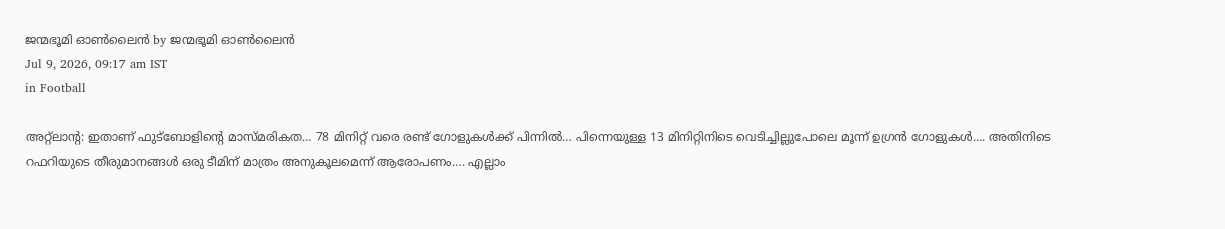ജന്മഭൂമി ഓണ്‍ലൈന്‍ by ജന്മഭൂമി ഓണ്‍ലൈന്‍
Jul 9, 2026, 09:17 am IST
in Football

അറ്റ്‌ലാന്റ: ഇതാണ് ഫുട്‌ബോളിന്റെ മാസ്മരികത… 78 മിനിറ്റ് വരെ രണ്ട് ഗോളുകള്‍ക്ക് പിന്നില്‍… പിന്നെയുള്ള 13 മിനിറ്റിനിടെ വെടിച്ചില്ലുപോലെ മൂന്ന് ഉഗ്രന്‍ ഗോളുകള്‍…. അതിനിടെ റഫറിയുടെ തീരുമാനങ്ങള്‍ ഒരു ടീമിന് മാത്രം അനുകൂലമെന്ന് ആരോപണം…. എല്ലാം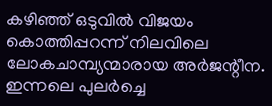കഴിഞ്ഞ് ഒടുവില്‍ വിജയം കൊത്തിപ്പറന്ന് നിലവിലെ ലോകചാമ്പ്യന്മാരായ അര്‍ജന്റീന. ഇന്നലെ പുലര്‍ച്ചെ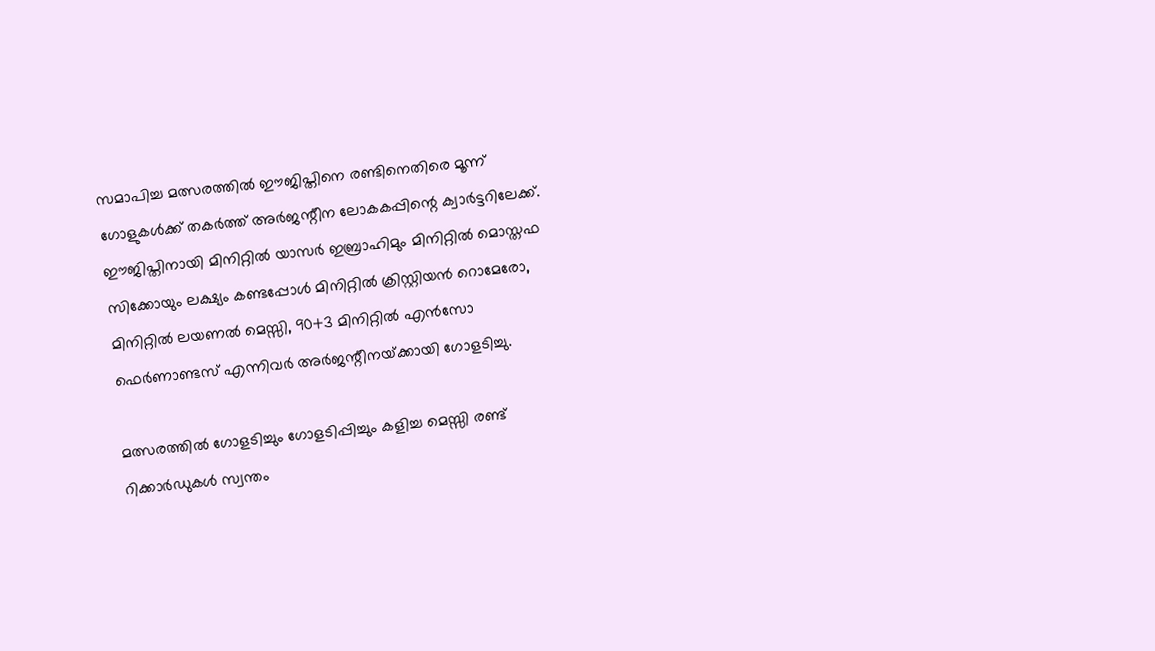സമാപിച്ച മത്സരത്തില്‍ ഈജിപ്തിനെ രണ്ടിനെതിരെ മൂന്ന് ഗോളുകള്‍ക്ക് തകര്‍ത്ത് അര്‍ജന്റീന ലോകകപ്പിന്റെ ക്വാര്‍ട്ടറിലേക്ക്. ഈജിപ്തിനായി മിനിറ്റില്‍ യാസര്‍ ഇബ്രാഹിമും മിനിറ്റില്‍ മൊസ്തഫ സിക്കോയും ലക്ഷ്യം കണ്ടപ്പോള്‍ മിനിറ്റില്‍ ക്രിസ്റ്റിയന്‍ റൊമേരോ, മിനിറ്റില്‍ ലയണല്‍ മെസ്സി, 90+3 മിനിറ്റില്‍ എന്‍സോ ഫെര്‍ണാണ്ടസ് എന്നിവര്‍ അര്‍ജന്റീനയ്‌ക്കായി ഗോളടിച്ചു.

മത്സരത്തില്‍ ഗോളടിച്ചും ഗോളടിപ്പിച്ചും കളിച്ച മെസ്സി രണ്ട് റിക്കാര്‍ഡുകള്‍ സ്വന്തം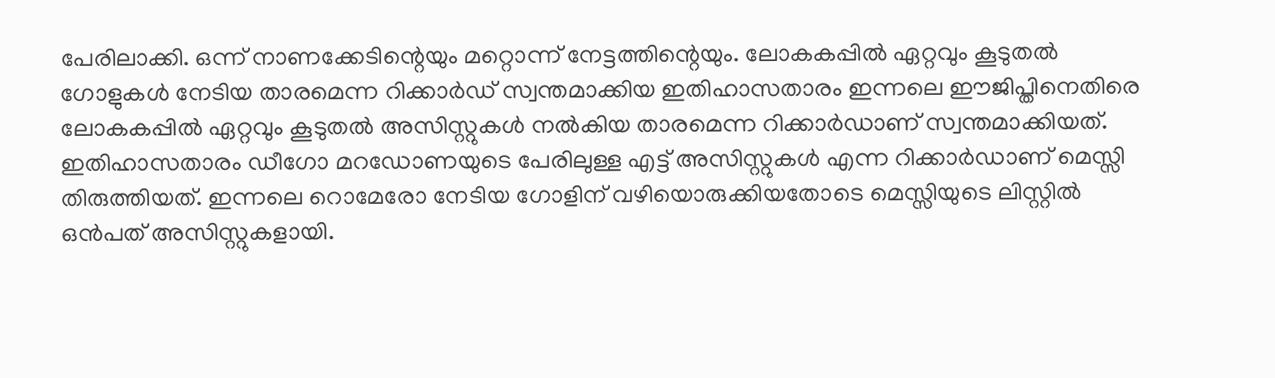പേരിലാക്കി. ഒന്ന് നാണക്കേടിന്റെയും മറ്റൊന്ന് നേട്ടത്തിന്റെയും. ലോകകപ്പില്‍ ഏറ്റവും കൂടുതല്‍ ഗോളുകള്‍ നേടിയ താരമെന്ന റിക്കാര്‍ഡ് സ്വന്തമാക്കിയ ഇതിഹാസതാരം ഇന്നലെ ഈജിപ്തിനെതിരെ ലോകകപ്പില്‍ ഏറ്റവും കൂടുതല്‍ അസിസ്റ്റുകള്‍ നല്‍കിയ താരമെന്ന റിക്കാര്‍ഡാണ് സ്വന്തമാക്കിയത്. ഇതിഹാസതാരം ഡീഗോ മറഡോണയുടെ പേരിലുള്ള എട്ട് അസിസ്റ്റുകള്‍ എന്ന റിക്കാര്‍ഡാണ് മെസ്സി തിരുത്തിയത്. ഇന്നലെ റൊമേരോ നേടിയ ഗോളിന് വഴിയൊരുക്കിയതോടെ മെസ്സിയുടെ ലിസ്റ്റില്‍ ഒന്‍പത് അസിസ്റ്റുകളായി.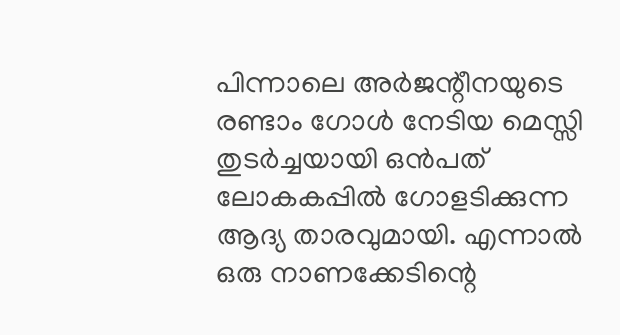പിന്നാലെ അര്‍ജന്റീനയുടെ രണ്ടാം ഗോള്‍ നേടിയ മെസ്സി തുടര്‍ച്ചയായി ഒന്‍പത് ലോകകപ്പില്‍ ഗോളടിക്കുന്ന ആദ്യ താരവുമായി. എന്നാല്‍ ഒരു നാണക്കേടിന്റെ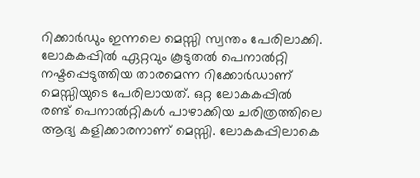റിക്കാര്‍ഡും ഇന്നലെ മെസ്സി സ്വന്തം പേരിലാക്കി. ലോകകപ്പില്‍ ഏറ്റവും കൂടുതല്‍ പെനാല്‍റ്റി നഷ്ടപ്പെടുത്തിയ താരമെന്ന റിക്കോര്‍ഡാണ് മെസ്സിയുടെ പേരിലായത്. ഒറ്റ ലോകകപ്പില്‍ രണ്ട് പെനാല്‍റ്റികള്‍ പാഴാക്കിയ ചരിത്രത്തിലെ ആദ്യ കളിക്കാരനാണ് മെസ്സി. ലോകകപ്പിലാകെ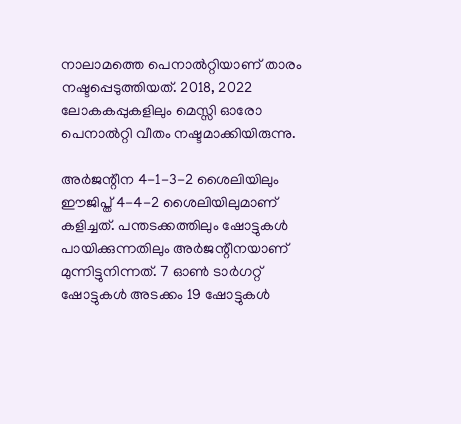നാലാമത്തെ പെനാല്‍റ്റിയാണ് താരം നഷ്ടപ്പെടുത്തിയത്. 2018, 2022 ലോകകപ്പുകളിലും മെസ്സി ഓരോ പെനാല്‍റ്റി വീതം നഷ്ടമാക്കിയിരുന്നു.

അര്‍ജന്റീന 4-1-3-2 ശൈലിയിലും ഈജിപ്ത് 4-4-2 ശൈലിയിലുമാണ് കളിച്ചത്. പന്തടക്കത്തിലും ഷോട്ടുകള്‍ പായിക്കുന്നതിലും അര്‍ജന്റീനയാണ് മുന്നിട്ടുനിന്നത്. 7 ഓണ്‍ ടാര്‍ഗറ്റ് ഷോട്ടുകള്‍ അടക്കം 19 ഷോട്ടുകള്‍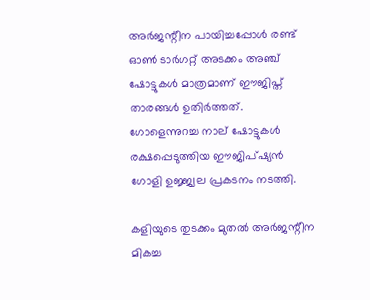അര്‍ജന്റീന പായിച്ചപ്പോള്‍ രണ്ട് ഓണ്‍ ടാര്‍ഗറ്റ് അടക്കം അഞ്ച് ഷോട്ടുകള്‍ മാത്രമാണ് ഈജിപ്ത് താരങ്ങള്‍ ഉതിര്‍ത്തത്. ഗോളെന്നുറച്ച നാല് ഷോട്ടുകള്‍ രക്ഷപ്പെടുത്തിയ ഈജിപ്ഷ്യന്‍ ഗോളി ഉജ്ജ്വല പ്രകടനം നടത്തി.

കളിയുടെ തുടക്കം മുതല്‍ അര്‍ജന്റീന മികച്ച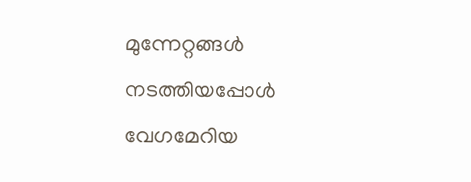മുന്നേറ്റങ്ങള്‍ നടത്തിയപ്പോള്‍ വേഗമേറിയ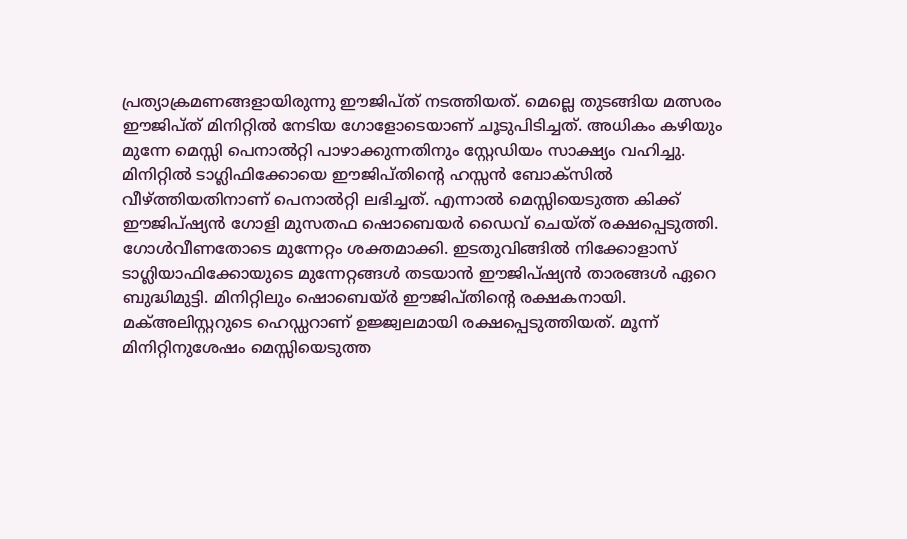പ്രത്യാക്രമണങ്ങളായിരുന്നു ഈജിപ്ത് നടത്തിയത്. മെല്ലെ തുടങ്ങിയ മത്സരം ഈജിപ്ത് മിനിറ്റില്‍ നേടിയ ഗോളോടെയാണ് ചൂടുപിടിച്ചത്. അധികം കഴിയും മുന്നേ മെസ്സി പെനാല്‍റ്റി പാഴാക്കുന്നതിനും സ്റ്റേഡിയം സാക്ഷ്യം വഹിച്ചു. മിനിറ്റില്‍ ടാഗ്ലിഫിക്കോയെ ഈജിപ്തിന്റെ ഹസ്സന്‍ ബോക്‌സില്‍ വീഴ്‌ത്തിയതിനാണ് പെനാല്‍റ്റി ലഭിച്ചത്. എന്നാല്‍ മെസ്സിയെടുത്ത കിക്ക് ഈജിപ്ഷ്യന്‍ ഗോളി മുസതഫ ഷൊബെയര്‍ ഡൈവ് ചെയ്ത് രക്ഷപ്പെടുത്തി. ഗോള്‍വീണതോടെ മുന്നേറ്റം ശക്തമാക്കി. ഇടതുവിങ്ങില്‍ നിക്കോളാസ് ടാഗ്ലിയാഫിക്കോയുടെ മുന്നേറ്റങ്ങള്‍ തടയാന്‍ ഈജിപ്ഷ്യന്‍ താരങ്ങള്‍ ഏറെ ബുദ്ധിമുട്ടി. മിനിറ്റിലും ഷൊബെയ്ര്‍ ഈജിപ്തിന്റെ രക്ഷകനായി. മക്അലിസ്റ്ററുടെ ഹെഡ്ഡറാണ് ഉജ്ജ്വലമായി രക്ഷപ്പെടുത്തിയത്. മൂന്ന് മിനിറ്റിനുശേഷം മെസ്സിയെടുത്ത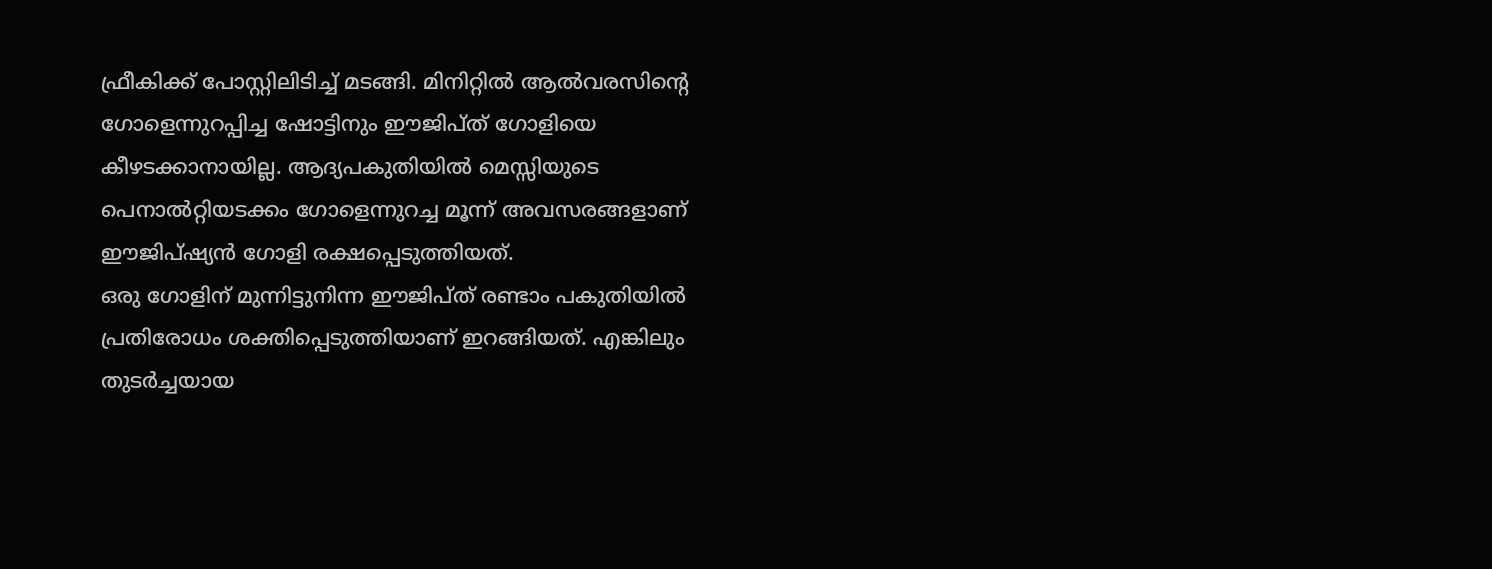ഫ്രീകിക്ക് പോസ്റ്റിലിടിച്ച് മടങ്ങി. മിനിറ്റില്‍ ആല്‍വരസിന്റെ ഗോളെന്നുറപ്പിച്ച ഷോട്ടിനും ഈജിപ്ത് ഗോളിയെ കീഴടക്കാനായില്ല. ആദ്യപകുതിയില്‍ മെസ്സിയുടെ പെനാല്‍റ്റിയടക്കം ഗോളെന്നുറച്ച മൂന്ന് അവസരങ്ങളാണ് ഈജിപ്ഷ്യന്‍ ഗോളി രക്ഷപ്പെടുത്തിയത്.
ഒരു ഗോളിന് മുന്നിട്ടുനിന്ന ഈജിപ്ത് രണ്ടാം പകുതിയില്‍ പ്രതിരോധം ശക്തിപ്പെടുത്തിയാണ് ഇറങ്ങിയത്. എങ്കിലും തുടര്‍ച്ചയായ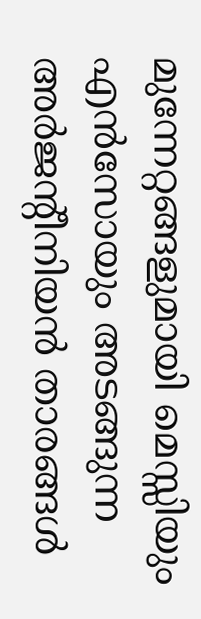മുന്നേറ്റങ്ങളുമായി മെസ്സിയും എന്‍സോയും അടങ്ങുന്ന അര്‍ജന്റീനിയന്‍ താരങ്ങള്‍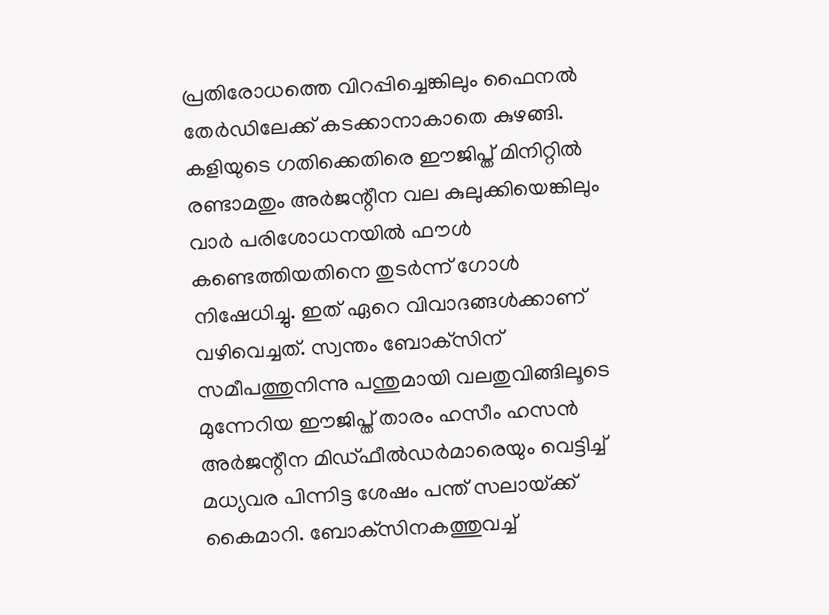പ്രതിരോധത്തെ വിറപ്പിച്ചെങ്കിലും ഫൈനല്‍ തേര്‍ഡിലേക്ക് കടക്കാനാകാതെ കുഴങ്ങി. കളിയുടെ ഗതിക്കെതിരെ ഈജിപ്ത് മിനിറ്റില്‍ രണ്ടാമതും അര്‍ജന്റീന വല കുലുക്കിയെങ്കിലും വാര്‍ പരിശോധനയില്‍ ഫൗള്‍ കണ്ടെത്തിയതിനെ തുടര്‍ന്ന് ഗോള്‍ നിഷേധിച്ചു. ഇത് ഏറെ വിവാദങ്ങള്‍ക്കാണ് വഴിവെച്ചത്. സ്വന്തം ബോക്‌സിന് സമീപത്തുനിന്നു പന്തുമായി വലതുവിങ്ങിലൂടെ മുന്നേറിയ ഈജിപ്ത് താരം ഹസീം ഹസന്‍ അര്‍ജന്റീന മിഡ്ഫീല്‍ഡര്‍മാരെയും വെട്ടിച്ച് മധ്യവര പിന്നിട്ട ശേഷം പന്ത് സലായ്‌ക്ക് കൈമാറി. ബോക്‌സിനകത്തുവച്ച്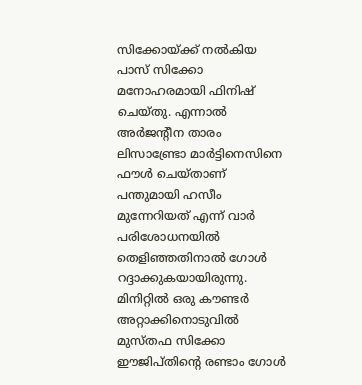സിക്കോയ്‌ക്ക് നല്‍കിയ പാസ് സിക്കോ മനോഹരമായി ഫിനിഷ് ചെയ്തു. എന്നാല്‍ അര്‍ജന്റീന താരം ലിസാണ്ട്രോ മാര്‍ട്ടിനെസിനെ ഫൗള്‍ ചെയ്താണ് പന്തുമായി ഹസീം മുന്നേറിയത് എന്ന് വാര്‍ പരിശോധനയില്‍ തെളിഞ്ഞതിനാല്‍ ഗോള്‍ റദ്ദാക്കുകയായിരുന്നു. മിനിറ്റില്‍ ഒരു കൗണ്ടര്‍ അറ്റാക്കിനൊടുവില്‍ മുസ്തഫ സിക്കോ ഈജിപ്തിന്റെ രണ്ടാം ഗോള്‍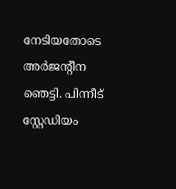നേടിയതോടെ അര്‍ജന്റീന ഞെട്ടി. പിന്നീട് സ്റ്റേഡിയം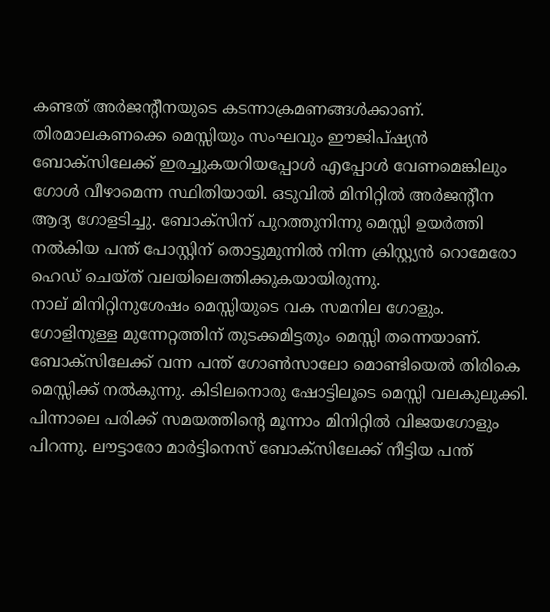കണ്ടത് അര്‍ജന്റീനയുടെ കടന്നാക്രമണങ്ങള്‍ക്കാണ്. തിരമാലകണക്കെ മെസ്സിയും സംഘവും ഈജിപ്ഷ്യന്‍ ബോക്‌സിലേക്ക് ഇരച്ചുകയറിയപ്പോള്‍ എപ്പോള്‍ വേണമെങ്കിലും ഗോള്‍ വീഴാമെന്ന സ്ഥിതിയായി. ഒടുവില്‍ മിനിറ്റില്‍ അര്‍ജന്റീന ആദ്യ ഗോളടിച്ചു. ബോക്‌സിന് പുറത്തുനിന്നു മെസ്സി ഉയര്‍ത്തി നല്‍കിയ പന്ത് പോസ്റ്റിന് തൊട്ടുമുന്നില്‍ നിന്ന ക്രിസ്റ്റ്യന്‍ റൊമേരോ ഹെഡ് ചെയ്ത് വലയിലെത്തിക്കുകയായിരുന്നു.
നാല് മിനിറ്റിനുശേഷം മെസ്സിയുടെ വക സമനില ഗോളും. ഗോളിനുള്ള മുന്നേറ്റത്തിന് തുടക്കമിട്ടതും മെസ്സി തന്നെയാണ്. ബോക്സിലേക്ക് വന്ന പന്ത് ഗോണ്‍സാലോ മൊണ്ടിയെല്‍ തിരികെ മെസ്സിക്ക് നല്‍കുന്നു. കിടിലനൊരു ഷോട്ടിലൂടെ മെസ്സി വലകുലുക്കി. പിന്നാലെ പരിക്ക് സമയത്തിന്റെ മൂന്നാം മിനിറ്റില്‍ വിജയഗോളും പിറന്നു. ലൗട്ടാരോ മാര്‍ട്ടിനെസ് ബോക്സിലേക്ക് നീട്ടിയ പന്ത്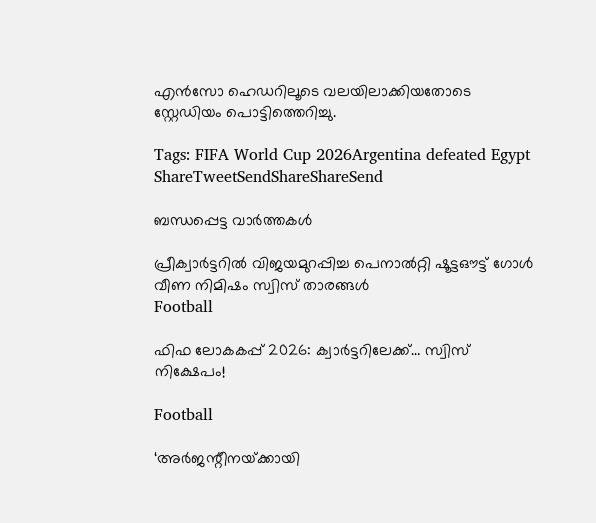എന്‍സോ ഹെഡറിലൂടെ വലയിലാക്കിയതോടെ സ്റ്റേഡിയം പൊട്ടിത്തെറിച്ചു.

Tags: FIFA World Cup 2026Argentina defeated Egypt
ShareTweetSendShareShareSend

ബന്ധപ്പെട്ട വാര്‍ത്തകള്‍

പ്രീക്വാര്‍ട്ടറില്‍ വിജയമുറപ്പിച്ച പെനാല്‍റ്റി ഷൂട്ടഔട്ട് ഗോള്‍ വീണ നിമിഷം സ്വിസ് താരങ്ങള്‍
Football

ഫിഫ ലോകകപ്പ് 2026: ക്വാര്‍ട്ടറിലേക്ക്… സ്വിസ് നിക്ഷേപം!

Football

‘അർജന്റീനയ്‌ക്കായി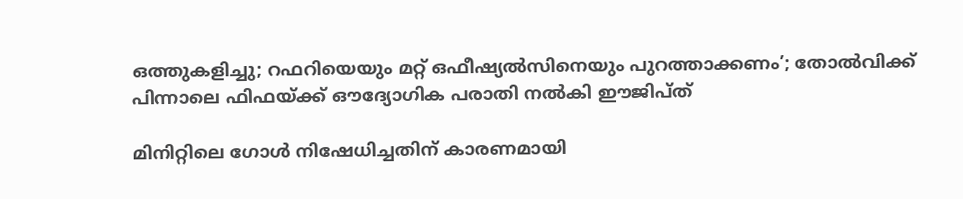ഒത്തുകളിച്ചു; റഫറിയെയും മറ്റ്‌ ഒഫീഷ്യൽസിനെയും പുറത്താക്കണം’; തോല്‍വിക്ക്‌ പിന്നാലെ ഫിഫയ്‌ക്ക്‌ ഔദ്യോഗിക പരാതി നൽകി ഈജിപ്ത്

മിനിറ്റിലെ ഗോള്‍ നിഷേധിച്ചതിന് കാരണമായി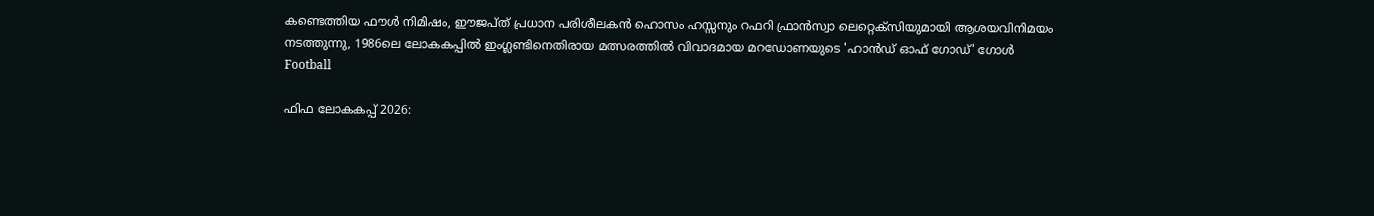കണ്ടെത്തിയ ഫൗള്‍ നിമിഷം, ഈജപ്ത് പ്രധാന പരിശീലകന്‍ ഹൊസം ഹസ്സനും റഫറി ഫ്രാന്‍സ്വാ ലെറ്റെക്സിയുമായി ആശയവിനിമയം നടത്തുന്നു, 1986ലെ ലോകകപ്പില്‍ ഇംഗ്ലണ്ടിനെതിരായ മത്സരത്തില്‍ വിവാദമായ മറഡോണയുടെ 'ഹാന്‍ഡ് ഓഫ് ഗോഡ്' ഗോള്‍
Football

ഫിഫ ലോകകപ്പ് 2026: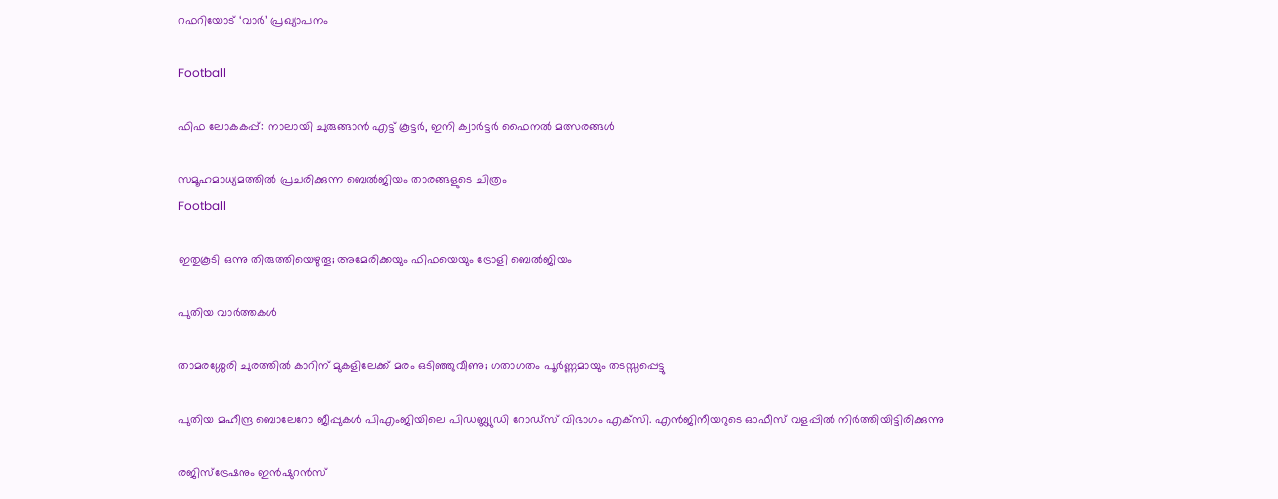റഫറിയോട് ‘വാര്‍’ പ്രഖ്യാപനം

Football

ഫിഫ ലോകകപ്പ്: നാലായി ചുരുങ്ങാന്‍ എട്ട് കൂട്ടര്‍, ഇനി ക്വാര്‍ട്ടര്‍ ഫൈനല്‍ മത്സരങ്ങള്‍

സമൂഹമാധ്യമത്തില്‍ പ്രചരിക്കുന്ന ബെല്‍ജിയം താരങ്ങളുടെ ചിത്രം
Football

ഇതുകൂടി ഒന്നു തിരുത്തിയെഴുതൂ; അമേരിക്കയും ഫിഫയെയും ട്രോളി ബെല്‍ജിയം

പുതിയ വാര്‍ത്തകള്‍

താമരശ്ശേരി ചുരത്തില്‍ കാറിന് മുകളിലേക്ക് മരം ഒടിഞ്ഞുവീണു; ഗതാഗതം പൂര്‍ണ്ണമായും തടസ്സപ്പെട്ടു

പുതിയ മഹീന്ദ്ര ബൊലേറോ ജീപ്പുകള്‍ പിഎംജിയിലെ പിഡബ്ല്യുഡി റോഡ്‌സ് വിഭാഗം എക്‌സി. എന്‍ജിനീയറുടെ ഓഫീസ് വളപ്പില്‍ നിര്‍ത്തിയിട്ടിരിക്കുന്നു

രജിസ്‌ട്രേഷനും ഇന്‍ഷുറന്‍സ്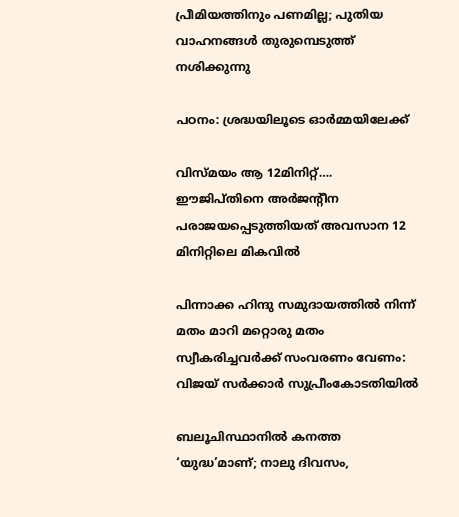പ്രീമിയത്തിനും പണമില്ല; പുതിയ വാഹനങ്ങള്‍ തുരുമ്പെടുത്ത് നശിക്കുന്നു

പഠനം: ശ്രദ്ധയിലൂടെ ഓര്‍മ്മയിലേക്ക്

വിസ്മയം ആ 12മിനിറ്റ്…. ഈജിപ്തിനെ അര്‍ജന്റീന പരാജയപ്പെടുത്തിയത് അവസാന 12 മിനിറ്റിലെ മികവില്‍

പിന്നാക്ക ഹിന്ദു സമുദായത്തിൽ നിന്ന് മതം മാറി മറ്റൊരു മതം സ്വീകരിച്ചവർക്ക് സംവരണം വേണം: വിജയ് സർക്കാർ സുപ്രീംകോടതിയിൽ

ബലൂചിസ്ഥാനിൽ കനത്ത ‘യുദ്ധ’മാണ്; നാലു ദിവസം,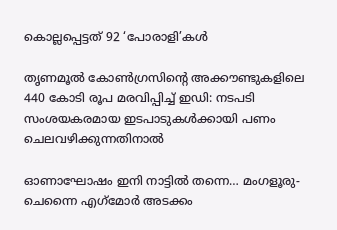കൊല്ലപ്പെട്ടത് 92 ‘പോരാളി’കൾ

തൃണമൂൽ കോൺഗ്രസിന്റെ അക്കൗണ്ടുകളിലെ 440 കോടി രൂപ മരവിപ്പിച്ച് ഇഡി: നടപടി സംശയകരമായ ഇടപാടുകൾക്കായി പണം ചെലവഴിക്കുന്നതിനാൽ

ഓണാഘോഷം ഇനി നാട്ടില്‍ തന്നെ… മംഗളൂരു-ചെന്നൈ എഗ്‌മോർ അടക്കം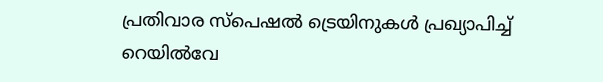പ്രതിവാര സ്പെഷൽ ട്രെയിനുകള്‍ പ്രഖ്യാപിച്ച് റെയില്‍വേ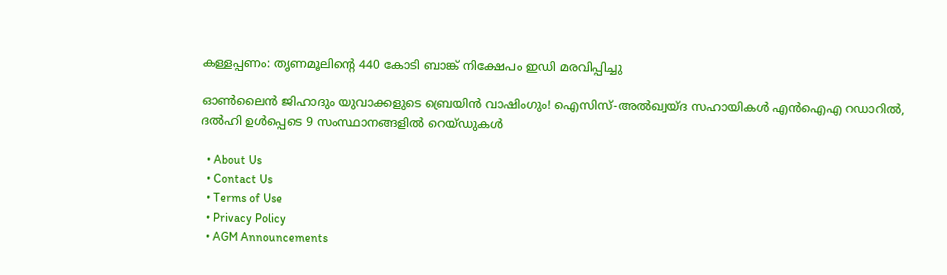കള്ളപ്പണം: തൃണമൂലിന്റെ 440 കോടി ബാങ്ക് നിക്ഷേപം ഇഡി മരവിപ്പിച്ചു

ഓൺലൈൻ ജിഹാദും യുവാക്കളുടെ ബ്രെയിൻ വാഷിംഗും! ഐസിസ്-അൽഖ്വയ്ദ സഹായികൾ എൻഐഎ റഡാറിൽ, ദൽഹി ഉൾപ്പെടെ 9 സംസ്ഥാനങ്ങളിൽ റെയ്ഡുകൾ

  • About Us
  • Contact Us
  • Terms of Use
  • Privacy Policy
  • AGM Announcements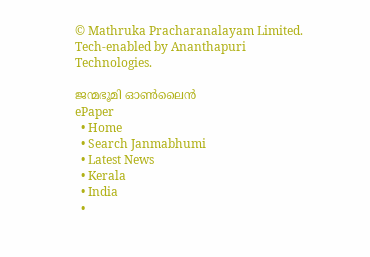© Mathruka Pracharanalayam Limited.
Tech-enabled by Ananthapuri Technologies.

ജന്മഭൂമി ഓണ്‍ലൈന്‍
ePaper
  • Home
  • Search Janmabhumi
  • Latest News
  • Kerala
  • India
  •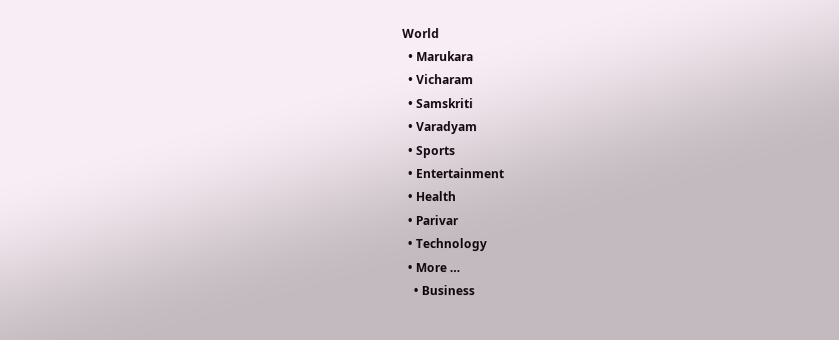World
  • Marukara
  • Vicharam
  • Samskriti
  • Varadyam
  • Sports
  • Entertainment
  • Health
  • Parivar
  • Technology
  • More …
    • Business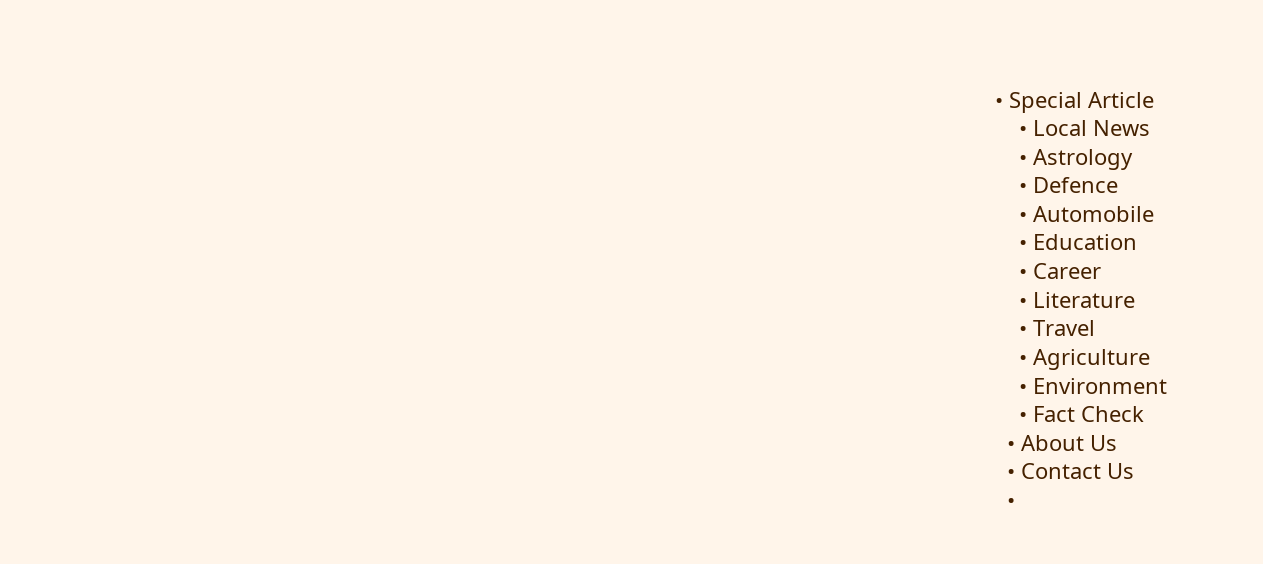• Special Article
    • Local News
    • Astrology
    • Defence
    • Automobile
    • Education
    • Career
    • Literature
    • Travel
    • Agriculture
    • Environment
    • Fact Check
  • About Us
  • Contact Us
  •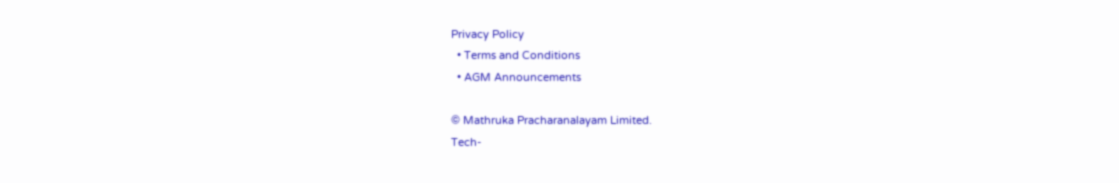Privacy Policy
  • Terms and Conditions
  • AGM Announcements

© Mathruka Pracharanalayam Limited.
Tech-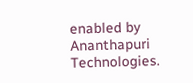enabled by Ananthapuri Technologies.